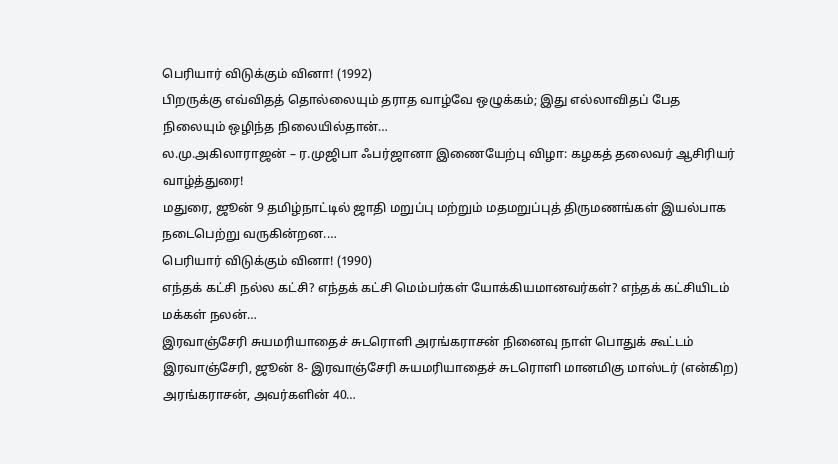பெரியார் விடுக்கும் வினா! (1992)
பிறருக்கு எவ்விதத் தொல்லையும் தராத வாழ்வே ஒழுக்கம்; இது எல்லாவிதப் பேத நிலையும் ஒழிந்த நிலையில்தான்…
ல.மு.அகிலாராஜன் – ர.முஜிபா ஃபர்ஜானா இணையேற்பு விழா: கழகத் தலைவர் ஆசிரியர் வாழ்த்துரை!
மதுரை, ஜூன் 9 தமிழ்நாட்டில் ஜாதி மறுப்பு மற்றும் மதமறுப்புத் திருமணங்கள் இயல்பாக நடைபெற்று வருகின்றன.…
பெரியார் விடுக்கும் வினா! (1990)
எந்தக் கட்சி நல்ல கட்சி? எந்தக் கட்சி மெம்பர்கள் யோக்கியமானவர்கள்? எந்தக் கட்சியிடம் மக்கள் நலன்…
இரவாஞ்சேரி சுயமரியாதைச் சுடரொளி அரங்கராசன் நினைவு நாள் பொதுக் கூட்டம்
இரவாஞ்சேரி, ஜூன் 8- இரவாஞ்சேரி சுயமரியாதைச் சுடரொளி மானமிகு மாஸ்டர் (என்கிற) அரங்கராசன், அவர்களின் 40…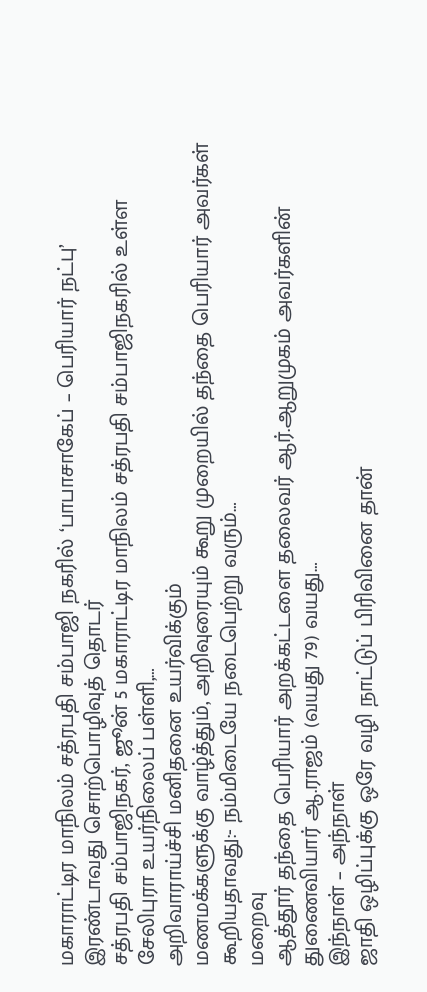மகாராட்டிர மாநிலம் சத்ரபதி சம்பாஜி நகரில் ‘பாபாசாகேப் – பெரியார் நட்பு’ இரண்டாவது சொற்பொழிவுத் தொடர்
சத்ரபதி சம்பாஜிநகர், ஜூன் 5 மகாராட்டிர மாநிலம் சத்ரபதி சம்பாஜிநகரில் உள்ள சேலிபுரா உயர்நிலைப் பள்ளி,…
அறிவாராய்ச்சி மனிதனை உயர்விக்கும்
மணமக்களுக்கு வாழ்த்தும், அறிவுரையும் கூறு முறையில் தந்தை பெரியார் அவர்கள் கூறியதாவது:- நம்மிடையே நடைபெற்று வரும்…
மறைவு
ஆத்தூர் தந்தை பெரியார் அறக்கட்டளை தலைவர் ஆர்.ஆறுமுகம் அவர்களின் துணைவியார் ஆ.ராஜம் (வயது 79) வயது…
இந்நாள் – அந்நாள்
ஜாதி ஒழிப்புக்கு ஒரே வழி நாட்டுப் பிரிவினை தான்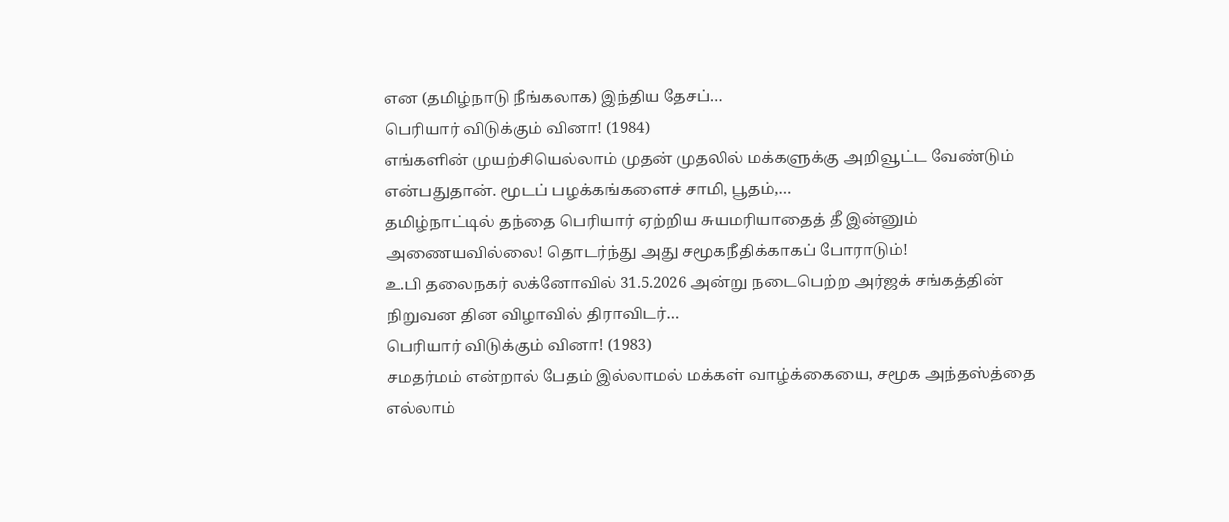என (தமிழ்நாடு நீங்கலாக) இந்திய தேசப்…
பெரியார் விடுக்கும் வினா! (1984)
எங்களின் முயற்சியெல்லாம் முதன் முதலில் மக்களுக்கு அறிவூட்ட வேண்டும் என்பதுதான். மூடப் பழக்கங்களைச் சாமி, பூதம்,…
தமிழ்நாட்டில் தந்தை பெரியார் ஏற்றிய சுயமரியாதைத் தீ இன்னும் அணையவில்லை! தொடர்ந்து அது சமூகநீதிக்காகப் போராடும்!
உ.பி தலைநகர் லக்னோவில் 31.5.2026 அன்று நடைபெற்ற அர்ஜக் சங்கத்தின் நிறுவன தின விழாவில் திராவிடர்…
பெரியார் விடுக்கும் வினா! (1983)
சமதர்மம் என்றால் பேதம் இல்லாமல் மக்கள் வாழ்க்கையை, சமூக அந்தஸ்த்தை எல்லாம்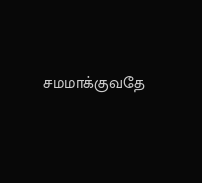சமமாக்குவதே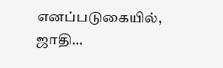எனப்படுகையில், ஜாதி…